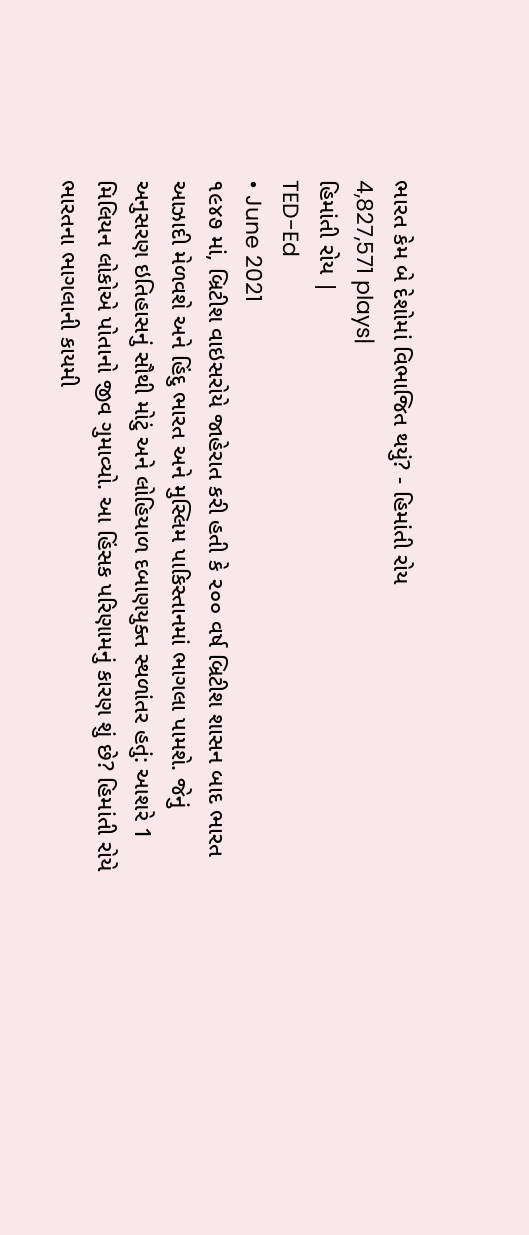ભારત કેમ બે દેશોમાં વિભાજિત થયું? - હિમાંતી રોય
4,827,571 plays|
હિમાંતી રોય |
TED-Ed
• June 2021
૧૯૪૭ માં, બ્રિટીશ વાઇસરોયે જાહેરાત કરી હતી કે ૨૦૦ વર્ષ બ્રિટીશ શાસન બાદ ભારત આઝાદી મેળવશે અને હિંદુ ભારત અને મુસ્લિમ પાકિસ્તાનમાં ભાગલા પામશે. જેનું અનુસરણ ઇતિહાસનું સૌથી મોટું અને લોહિયાળ દબાણયુક્ત સ્થળાંતર હતું: આશરે 1 મિલિયન લોકોએ પોતાનો જીવ ગુમાવ્યો. આ હિંસક પરિણામનું કારણ શું છે? હિમાંતી રોયે ભારતના ભાગલાની કાયમી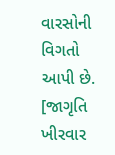વારસોની વિગતો આપી છે. [જાગૃતિ ખીરવાર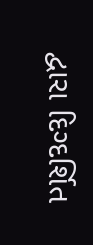દ્વારા દિગ્દર્શિત